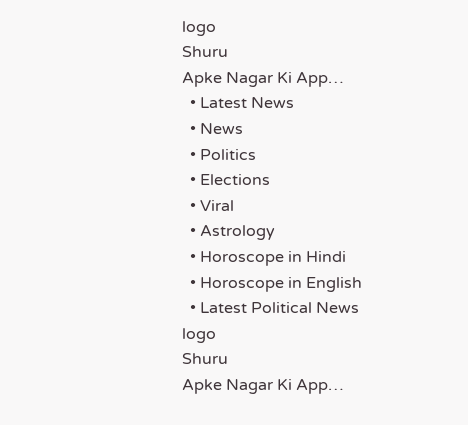logo
Shuru
Apke Nagar Ki App…
  • Latest News
  • News
  • Politics
  • Elections
  • Viral
  • Astrology
  • Horoscope in Hindi
  • Horoscope in English
  • Latest Political News
logo
Shuru
Apke Nagar Ki App…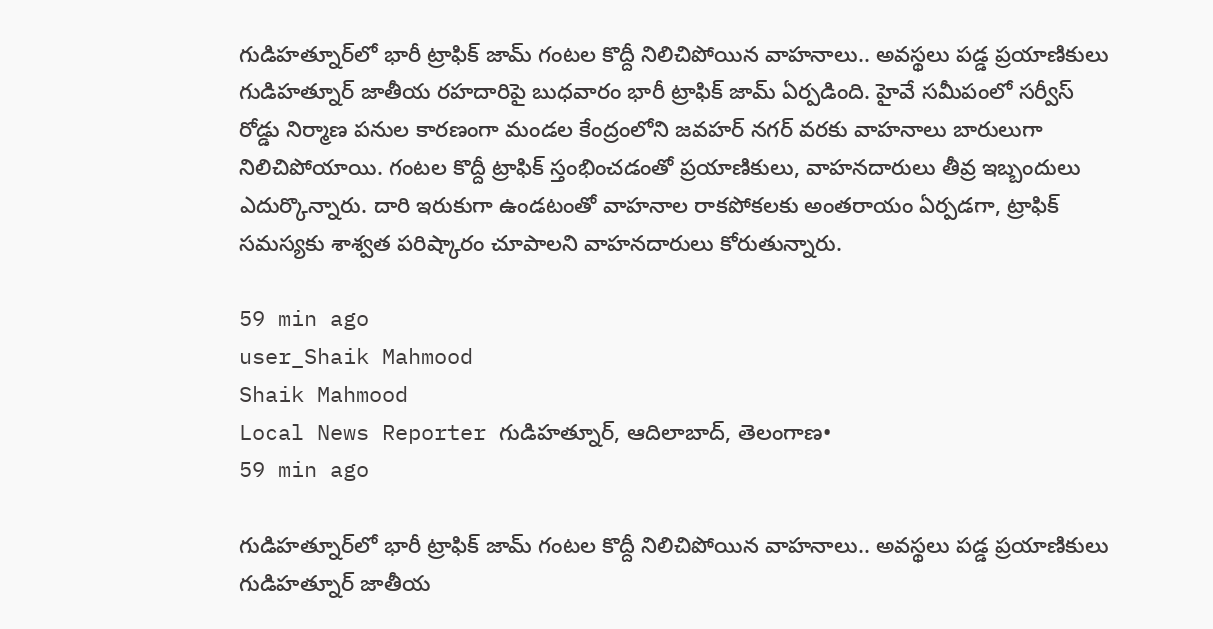గుడిహత్నూర్‌లో భారీ ట్రాఫిక్ జామ్ గంటల కొద్దీ నిలిచిపోయిన వాహనాలు.. అవస్థలు పడ్డ ప్రయాణికులు గుడిహత్నూర్ జాతీయ రహదారిపై బుధవారం భారీ ట్రాఫిక్ జామ్ ఏర్పడింది. హైవే సమీపంలో సర్వీస్ రోడ్డు నిర్మాణ పనుల కారణంగా మండల కేంద్రంలోని జవహర్ నగర్ వరకు వాహనాలు బారులుగా నిలిచిపోయాయి. గంటల కొద్దీ ట్రాఫిక్ స్తంభించడంతో ప్రయాణికులు, వాహనదారులు తీవ్ర ఇబ్బందులు ఎదుర్కొన్నారు. దారి ఇరుకుగా ఉండటంతో వాహనాల రాకపోకలకు అంతరాయం ఏర్పడగా, ట్రాఫిక్ సమస్యకు శాశ్వత పరిష్కారం చూపాలని వాహనదారులు కోరుతున్నారు.

59 min ago
user_Shaik Mahmood
Shaik Mahmood
Local News Reporter గుడిహత్నూర్, ఆదిలాబాద్, తెలంగాణ•
59 min ago

గుడిహత్నూర్‌లో భారీ ట్రాఫిక్ జామ్ గంటల కొద్దీ నిలిచిపోయిన వాహనాలు.. అవస్థలు పడ్డ ప్రయాణికులు గుడిహత్నూర్ జాతీయ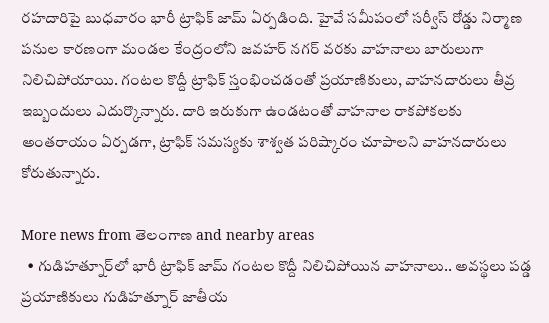రహదారిపై బుధవారం భారీ ట్రాఫిక్ జామ్ ఏర్పడింది. హైవే సమీపంలో సర్వీస్ రోడ్డు నిర్మాణ పనుల కారణంగా మండల కేంద్రంలోని జవహర్ నగర్ వరకు వాహనాలు బారులుగా నిలిచిపోయాయి. గంటల కొద్దీ ట్రాఫిక్ స్తంభించడంతో ప్రయాణికులు, వాహనదారులు తీవ్ర ఇబ్బందులు ఎదుర్కొన్నారు. దారి ఇరుకుగా ఉండటంతో వాహనాల రాకపోకలకు అంతరాయం ఏర్పడగా, ట్రాఫిక్ సమస్యకు శాశ్వత పరిష్కారం చూపాలని వాహనదారులు కోరుతున్నారు.

More news from తెలంగాణ and nearby areas
  • గుడిహత్నూర్‌లో భారీ ట్రాఫిక్ జామ్ గంటల కొద్దీ నిలిచిపోయిన వాహనాలు.. అవస్థలు పడ్డ ప్రయాణికులు గుడిహత్నూర్ జాతీయ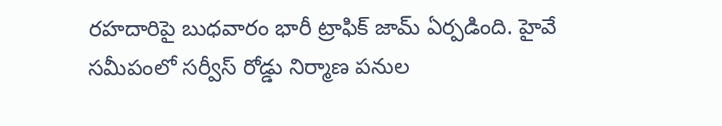రహదారిపై బుధవారం భారీ ట్రాఫిక్ జామ్ ఏర్పడింది. హైవే సమీపంలో సర్వీస్ రోడ్డు నిర్మాణ పనుల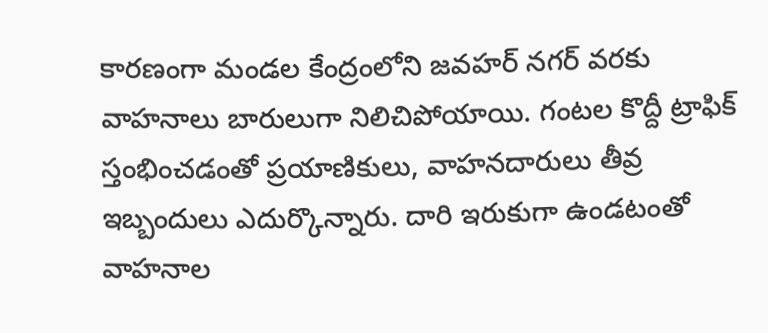కారణంగా మండల కేంద్రంలోని జవహర్ నగర్ వరకు వాహనాలు బారులుగా నిలిచిపోయాయి. గంటల కొద్దీ ట్రాఫిక్ స్తంభించడంతో ప్రయాణికులు, వాహనదారులు తీవ్ర ఇబ్బందులు ఎదుర్కొన్నారు. దారి ఇరుకుగా ఉండటంతో వాహనాల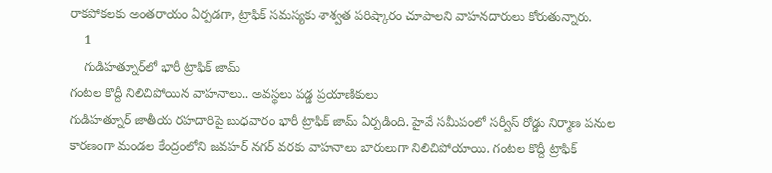రాకపోకలకు అంతరాయం ఏర్పడగా, ట్రాఫిక్ సమస్యకు శాశ్వత పరిష్కారం చూపాలని వాహనదారులు కోరుతున్నారు.
    1
    గుడిహత్నూర్‌లో భారీ ట్రాఫిక్ జామ్
గంటల కొద్దీ నిలిచిపోయిన వాహనాలు.. అవస్థలు పడ్డ ప్రయాణికులు
గుడిహత్నూర్ జాతీయ రహదారిపై బుధవారం భారీ ట్రాఫిక్ జామ్ ఏర్పడింది. హైవే సమీపంలో సర్వీస్ రోడ్డు నిర్మాణ పనుల కారణంగా మండల కేంద్రంలోని జవహర్ నగర్ వరకు వాహనాలు బారులుగా నిలిచిపోయాయి. గంటల కొద్దీ ట్రాఫిక్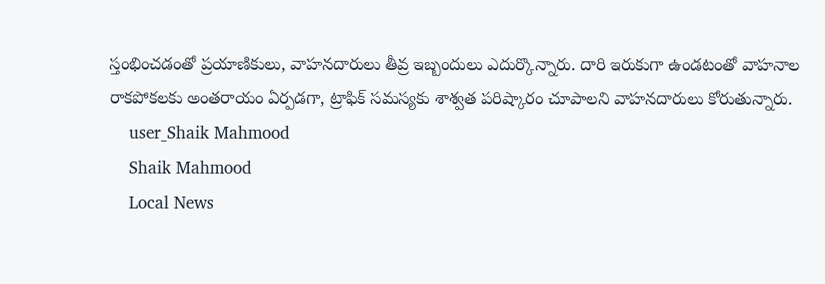స్తంభించడంతో ప్రయాణికులు, వాహనదారులు తీవ్ర ఇబ్బందులు ఎదుర్కొన్నారు. దారి ఇరుకుగా ఉండటంతో వాహనాల రాకపోకలకు అంతరాయం ఏర్పడగా, ట్రాఫిక్ సమస్యకు శాశ్వత పరిష్కారం చూపాలని వాహనదారులు కోరుతున్నారు.
    user_Shaik Mahmood
    Shaik Mahmood
    Local News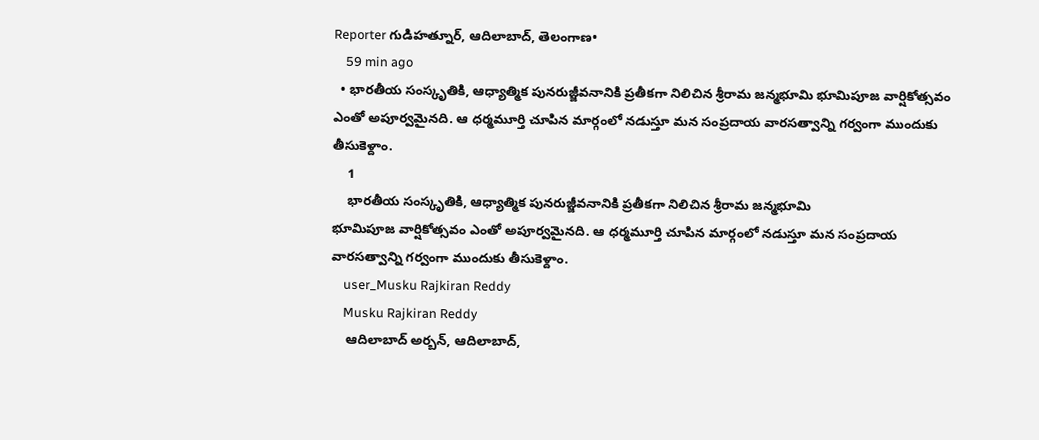Reporter గుడిహత్నూర్, ఆదిలాబాద్, తెలంగాణ•
    59 min ago
  • భారతీయ సంస్కృతికి, ఆధ్యాత్మిక పునరుజ్జీవనానికి ప్రతీకగా నిలిచిన శ్రీరామ జన్మభూమి భూమిపూజ వార్షికోత్సవం ఎంతో అపూర్వమైనది. ఆ ధర్మమూర్తి చూపిన మార్గంలో నడుస్తూ మన సంప్రదాయ వారసత్వాన్ని గర్వంగా ముందుకు తీసుకెళ్దాం.
    1
    భారతీయ సంస్కృతికి, ఆధ్యాత్మిక పునరుజ్జీవనానికి ప్రతీకగా నిలిచిన శ్రీరామ జన్మభూమి
భూమిపూజ వార్షికోత్సవం ఎంతో అపూర్వమైనది. ఆ ధర్మమూర్తి చూపిన మార్గంలో నడుస్తూ మన సంప్రదాయ వారసత్వాన్ని గర్వంగా ముందుకు తీసుకెళ్దాం.
    user_Musku Rajkiran Reddy
    Musku Rajkiran Reddy
    ఆదిలాబాద్ అర్బన్, ఆదిలాబాద్,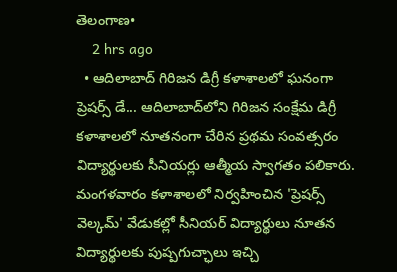తెలంగాణ•
    2 hrs ago
  • ఆదిలాబాద్ గిరిజన డిగ్రీ కళాశాలలో ఘనంగా ప్రెషర్స్ డే... ఆదిలాబాద్‌లోని గిరిజన సంక్షేమ డిగ్రీ కళాశాలలో నూతనంగా చేరిన ప్రథమ సంవత్సరం విద్యార్థులకు సీనియర్లు ఆత్మీయ స్వాగతం పలికారు. మంగళవారం కళాశాలలో నిర్వహించిన 'ప్రెషర్స్ వెల్కమ్' వేడుకల్లో సీనియర్ విద్యార్థులు నూతన విద్యార్థులకు పుష్పగుచ్ఛాలు ఇచ్చి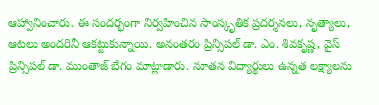ఆహ్వానించారు. ఈ సందర్భంగా నిర్వహించిన సాంస్కృతిక ప్రదర్శనలు, నృత్యాలు, ఆటలు అందరినీ ఆకట్టుకున్నాయి. అనంతరం ప్రిన్సిపల్ డా. ఎం. శివకృష్ణ, వైస్ ప్రిన్సిపల్ డా. ముంతాజ్ బేగం మాట్లాడారు. నూతన విద్యార్థులు ఉన్నత లక్ష్యాలను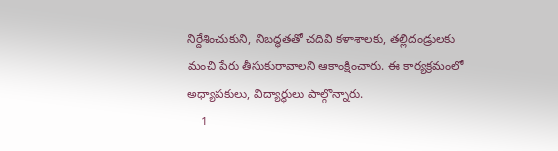నిర్దేశించుకుని, నిబద్ధతతో చదివి కళాశాలకు, తల్లిదండ్రులకు మంచి పేరు తీసుకురావాలని ఆకాంక్షించారు. ఈ కార్యక్రమంలో అధ్యాపకులు, విద్యార్థులు పాల్గొన్నారు.
    1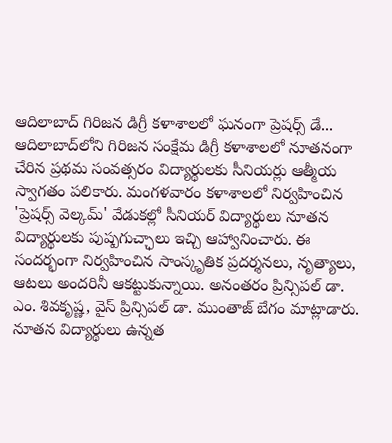ఆదిలాబాద్ గిరిజన డిగ్రీ కళాశాలలో ఘనంగా ప్రెషర్స్ డే...
ఆదిలాబాద్‌లోని గిరిజన సంక్షేమ డిగ్రీ కళాశాలలో నూతనంగా చేరిన ప్రథమ సంవత్సరం విద్యార్థులకు సీనియర్లు ఆత్మీయ స్వాగతం పలికారు. మంగళవారం కళాశాలలో నిర్వహించిన 'ప్రెషర్స్ వెల్కమ్' వేడుకల్లో సీనియర్ విద్యార్థులు నూతన విద్యార్థులకు పుష్పగుచ్ఛాలు ఇచ్చి ఆహ్వానించారు. ఈ సందర్భంగా నిర్వహించిన సాంస్కృతిక ప్రదర్శనలు, నృత్యాలు, ఆటలు అందరినీ ఆకట్టుకున్నాయి. అనంతరం ప్రిన్సిపల్ డా. ఎం. శివకృష్ణ, వైస్ ప్రిన్సిపల్ డా. ముంతాజ్ బేగం మాట్లాడారు. నూతన విద్యార్థులు ఉన్నత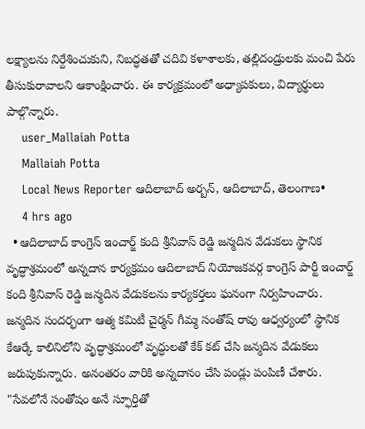లక్ష్యాలను నిర్దేశించుకుని, నిబద్ధతతో చదివి కళాశాలకు, తల్లిదండ్రులకు మంచి పేరు తీసుకురావాలని ఆకాంక్షించారు. ఈ కార్యక్రమంలో అధ్యాపకులు, విద్యార్థులు పాల్గొన్నారు.
    user_Mallaiah Potta
    Mallaiah Potta
    Local News Reporter ఆదిలాబాద్ అర్బన్, ఆదిలాబాద్, తెలంగాణ•
    4 hrs ago
  • ఆదిలాబాద్ కాంగ్రెస్ ఇంచార్జ్ కంది శ్రీనివాస్ రెడ్డి జన్మదిన వేడుకలు స్థానిక వృద్ధాశ్రమంలో అన్నదాన కార్యక్రమం ఆదిలాబాద్ నియోజకవర్గ కాంగ్రెస్ పార్టీ ఇంచార్జ్ కంది శ్రీనివాస్ రెడ్డి జన్మదిన వేడుకలను కార్యకర్తలు ఘనంగా నిర్వహించారు. జన్మదిన సందర్భంగా ఆత్మ కమిటీ చైర్మన్ గీమ్మ సంతోష్ రావు ఆధ్వర్యంలో స్థానిక కేఆర్కే కాలినిలోని వృద్ధాశ్రమంలో వృద్ధులతో కేక్ కట్ చేసి జన్మదిన వేడుకలు జరుపుకున్నారు. అనంతరం వారికి అన్నదానం చేసి పండ్లు పంపిణీ చేశారు. "సేవలోనే సంతోషం అనే స్ఫూర్తితో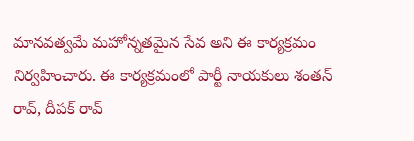మానవత్వమే మహోన్నతమైన సేవ అని ఈ కార్యక్రమం నిర్వహించారు. ఈ కార్యక్రమంలో పార్టీ నాయకులు శంతన్ రావ్, దీపక్ రావ్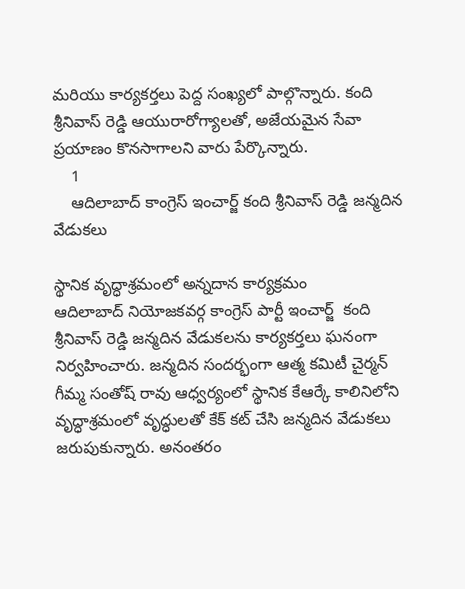మరియు కార్యకర్తలు పెద్ద సంఖ్యలో పాల్గొన్నారు. కంది శ్రీనివాస్ రెడ్డి ఆయురారోగ్యాలతో, అజేయమైన సేవా ప్రయాణం కొనసాగాలని వారు పేర్కొన్నారు.
    1
    ఆదిలాబాద్ కాంగ్రెస్ ఇంచార్జ్ కంది శ్రీనివాస్ రెడ్డి జన్మదిన వేడుకలు

స్థానిక వృద్ధాశ్రమంలో అన్నదాన కార్యక్రమం
ఆదిలాబాద్ నియోజకవర్గ కాంగ్రెస్ పార్టీ ఇంచార్జ్  కంది శ్రీనివాస్ రెడ్డి జన్మదిన వేడుకలను కార్యకర్తలు ఘనంగా నిర్వహించారు. జన్మదిన సందర్భంగా ఆత్మ కమిటీ చైర్మన్ గీమ్మ సంతోష్ రావు ఆధ్వర్యంలో స్థానిక కేఆర్కే కాలినిలోని వృద్ధాశ్రమంలో వృద్ధులతో కేక్ కట్ చేసి జన్మదిన వేడుకలు జరుపుకున్నారు. అనంతరం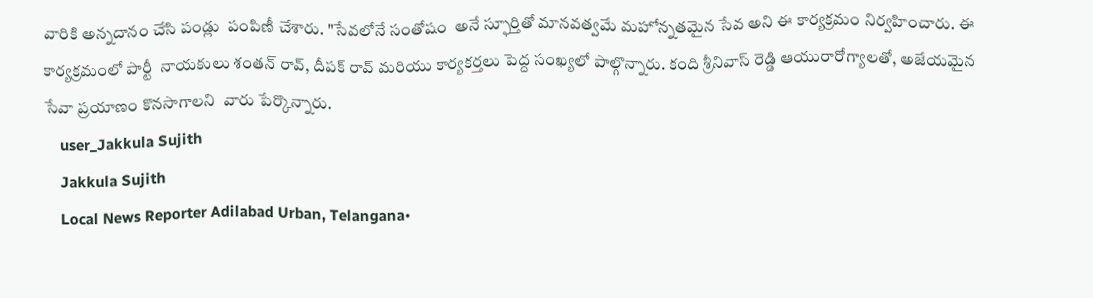వారికి అన్నదానం చేసి పండ్లు  పంపిణీ చేశారు. "సేవలోనే సంతోషం  అనే స్ఫూర్తితో మానవత్వమే మహోన్నతమైన సేవ అని ఈ కార్యక్రమం నిర్వహించారు. ఈ కార్యక్రమంలో పార్టీ  నాయకులు శంతన్ రావ్, దీపక్ రావ్ మరియు కార్యకర్తలు పెద్ద సంఖ్యలో పాల్గొన్నారు. కంది శ్రీనివాస్ రెడ్డి ఆయురారోగ్యాలతో, అజేయమైన సేవా ప్రయాణం కొనసాగాలని  వారు పేర్కొన్నారు.
    user_Jakkula Sujith
    Jakkula Sujith
    Local News Reporter Adilabad Urban, Telangana•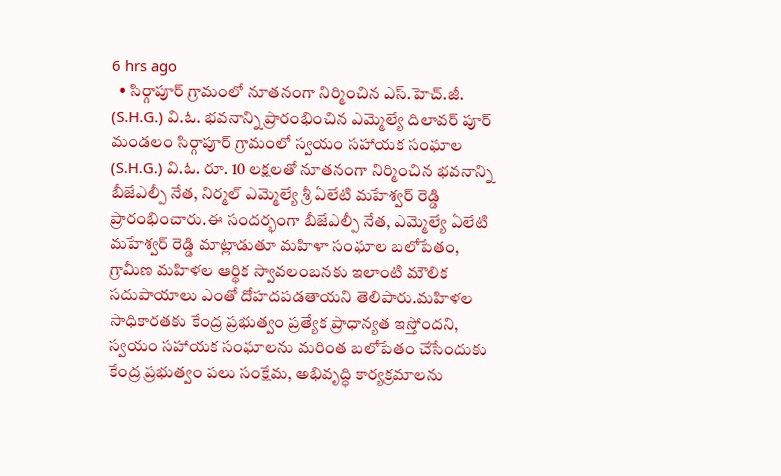6 hrs ago
  • సిర్గాపూర్ గ్రామంలో నూతనంగా నిర్మించిన ఎస్.హెచ్.జీ. (S.H.G.) వి.ఓ. భవనాన్ని ప్రారంభించిన ఎమ్మెల్యే దిలావర్ పూర్ మండలం సిర్గాపూర్ గ్రామంలో స్వయం సహాయక సంఘాల (S.H.G.) వి.ఓ. రూ. 10 లక్షలతో నూతనంగా నిర్మించిన భవనాన్ని బీజేఎల్పీ నేత, నిర్మల్ ఎమ్మెల్యే శ్రీ ఏలేటి మహేశ్వర్ రెడ్డి ప్రారంభించారు.ఈ సందర్భంగా బీజేఎల్పీ నేత, ఎమ్మెల్యే ఏలేటి మహేశ్వర్ రెడ్డి మాట్లాడుతూ మహిళా సంఘాల బలోపేతం, గ్రామీణ మహిళల ఆర్థిక స్వావలంబనకు ఇలాంటి మౌలిక సదుపాయాలు ఎంతో దోహదపడతాయని తెలిపారు.మహిళల సాధికారతకు కేంద్ర ప్రభుత్వం ప్రత్యేక ప్రాధాన్యత ఇస్తోందని, స్వయం సహాయక సంఘాలను మరింత బలోపేతం చేసేందుకు కేంద్ర ప్రభుత్వం పలు సంక్షేమ, అభివృద్ధి కార్యక్రమాలను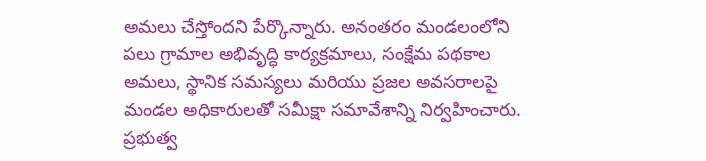అమలు చేస్తోందని పేర్కొన్నారు. అనంతరం మండలంలోని పలు గ్రామాల అభివృద్ధి కార్యక్రమాలు, సంక్షేమ పథకాల అమలు, స్థానిక సమస్యలు మరియు ప్రజల అవసరాలపై మండల అధికారులతో సమీక్షా సమావేశాన్ని నిర్వహించారు. ప్రభుత్వ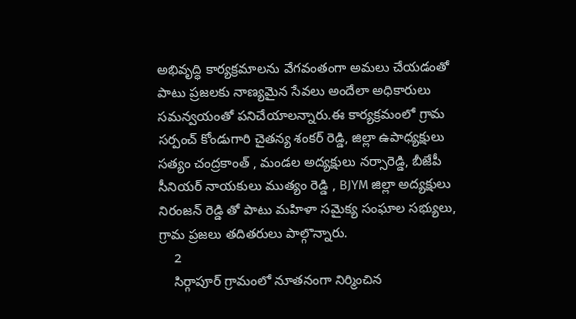అభివృద్ధి కార్యక్రమాలను వేగవంతంగా అమలు చేయడంతో పాటు ప్రజలకు నాణ్యమైన సేవలు అందేలా అధికారులు సమన్వయంతో పనిచేయాలన్నారు.ఈ కార్యక్రమంలో గ్రామ సర్పంచ్ కోండుగారి చైతన్య శంకర్ రెడ్డి, జిల్లా ఉపాధ్యక్షులు సత్యం చంద్రకాంత్ , మండల అద్యక్షులు నర్సారెడ్డి, బీజేపీ సీనియర్ నాయకులు ముత్యం రెడ్డి , BJYM జిల్లా అద్యక్షులు నిరంజన్ రెడ్డి తో పాటు మహిళా సమైక్య సంఘాల సభ్యులు, గ్రామ ప్రజలు తదితరులు పాల్గొన్నారు.
    2
    సిర్గాపూర్ గ్రామంలో నూతనంగా నిర్మించిన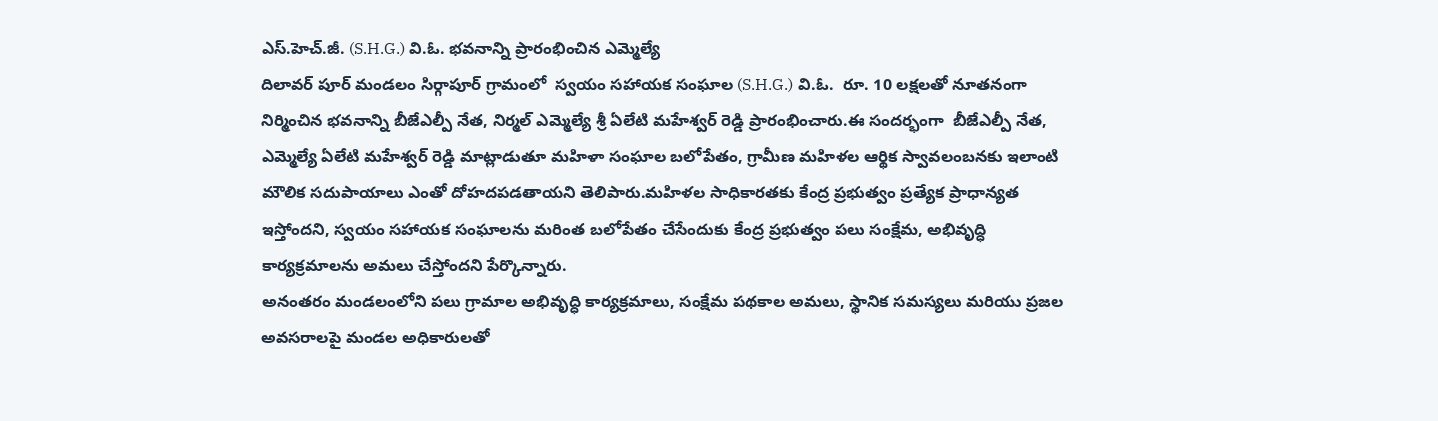ఎస్.హెచ్.జీ. (S.H.G.) వి.ఓ. భవనాన్ని ప్రారంభించిన ఎమ్మెల్యే
దిలావర్ పూర్ మండలం సిర్గాపూర్ గ్రామంలో  స్వయం సహాయక సంఘాల (S.H.G.) వి.ఓ.  రూ. 10 లక్షలతో నూతనంగా నిర్మించిన భవనాన్ని బీజేఎల్పీ నేత, నిర్మల్ ఎమ్మెల్యే శ్రీ ఏలేటి మహేశ్వర్ రెడ్డి ప్రారంభించారు.ఈ సందర్భంగా  బీజేఎల్పీ నేత, ఎమ్మెల్యే ఏలేటి మహేశ్వర్ రెడ్డి మాట్లాడుతూ మహిళా సంఘాల బలోపేతం, గ్రామీణ మహిళల ఆర్థిక స్వావలంబనకు ఇలాంటి మౌలిక సదుపాయాలు ఎంతో దోహదపడతాయని తెలిపారు.మహిళల సాధికారతకు కేంద్ర ప్రభుత్వం ప్రత్యేక ప్రాధాన్యత ఇస్తోందని, స్వయం సహాయక సంఘాలను మరింత బలోపేతం చేసేందుకు కేంద్ర ప్రభుత్వం పలు సంక్షేమ, అభివృద్ధి కార్యక్రమాలను అమలు చేస్తోందని పేర్కొన్నారు.
అనంతరం మండలంలోని పలు గ్రామాల అభివృద్ధి కార్యక్రమాలు, సంక్షేమ పథకాల అమలు, స్థానిక సమస్యలు మరియు ప్రజల అవసరాలపై మండల అధికారులతో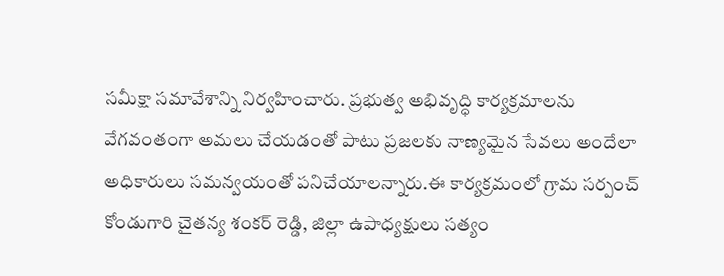సమీక్షా సమావేశాన్ని నిర్వహించారు. ప్రభుత్వ అభివృద్ధి కార్యక్రమాలను వేగవంతంగా అమలు చేయడంతో పాటు ప్రజలకు నాణ్యమైన సేవలు అందేలా అధికారులు సమన్వయంతో పనిచేయాలన్నారు.ఈ కార్యక్రమంలో గ్రామ సర్పంచ్ కోండుగారి చైతన్య శంకర్ రెడ్డి, జిల్లా ఉపాధ్యక్షులు సత్యం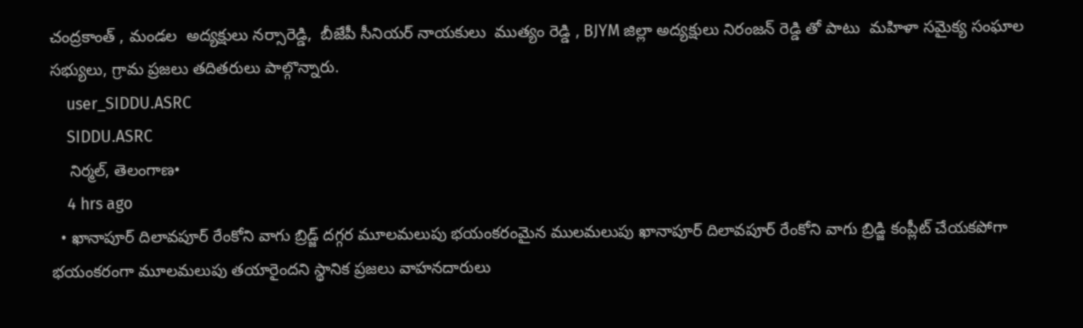చంద్రకాంత్ , మండల  అద్యక్షులు నర్సారెడ్డి,  బీజేపీ సీనియర్ నాయకులు  ముత్యం రెడ్డి , BJYM జిల్లా అద్యక్షులు నిరంజన్ రెడ్డి తో పాటు  మహిళా సమైక్య సంఘాల సభ్యులు, గ్రామ ప్రజలు తదితరులు పాల్గొన్నారు.
    user_SIDDU.ASRC
    SIDDU.ASRC
    నిర్మల్, తెలంగాణ•
    4 hrs ago
  • ఖానాపూర్ దిలావపూర్ రేంకోని వాగు బ్రిడ్జ్ దగ్గర మూలమలుపు భయంకరంమైన ములమలుపు ఖానాపూర్ దిలావపూర్ రేంకోని వాగు బ్రిడ్జి కంప్లీట్ చేయకపోగా భయంకరంగా మూలమలుపు తయారైందని స్థానిక ప్రజలు వాహనదారులు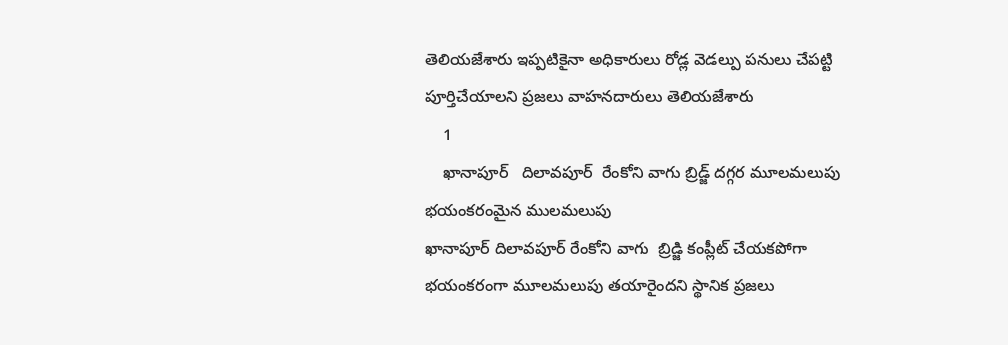తెలియజేశారు ఇప్పటికైనా అధికారులు రోడ్ల వెడల్పు పనులు చేపట్టి పూర్తిచేయాలని ప్రజలు వాహనదారులు తెలియజేశారు
    1
    ఖానాపూర్   దిలావపూర్  రేంకోని వాగు బ్రిడ్జ్ దగ్గర మూలమలుపు భయంకరంమైన ములమలుపు
ఖానాపూర్ దిలావపూర్ రేంకోని వాగు  బ్రిడ్జి కంప్లీట్ చేయకపోగా భయంకరంగా మూలమలుపు తయారైందని స్థానిక ప్రజలు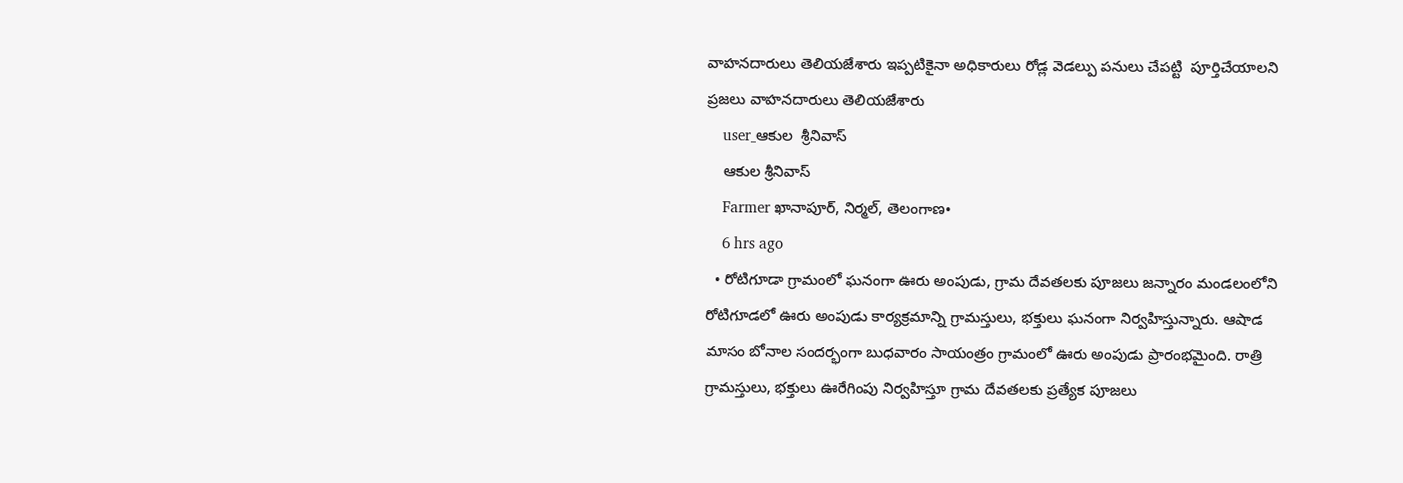వాహనదారులు తెలియజేశారు ఇప్పటికైనా అధికారులు రోడ్ల వెడల్పు పనులు చేపట్టి  పూర్తిచేయాలని ప్రజలు వాహనదారులు తెలియజేశారు
    user_ఆకుల  శ్రీనివాస్
    ఆకుల శ్రీనివాస్
    Farmer ఖానాపూర్, నిర్మల్, తెలంగాణ•
    6 hrs ago
  • రోటిగూడా గ్రామంలో ఘనంగా ఊరు అంపుడు, గ్రామ దేవతలకు పూజలు జన్నారం మండలంలోని రోటిగూడలో ఊరు అంపుడు కార్యక్రమాన్ని గ్రామస్తులు, భక్తులు ఘనంగా నిర్వహిస్తున్నారు. ఆషాడ మాసం బోనాల సందర్భంగా బుధవారం సాయంత్రం గ్రామంలో ఊరు అంపుడు ప్రారంభమైంది. రాత్రి గ్రామస్తులు, భక్తులు ఊరేగింపు నిర్వహిస్తూ గ్రామ దేవతలకు ప్రత్యేక పూజలు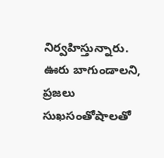నిర్వహిస్తున్నారు. ఊరు బాగుండాలని, ప్రజలు సుఖసంతోషాలతో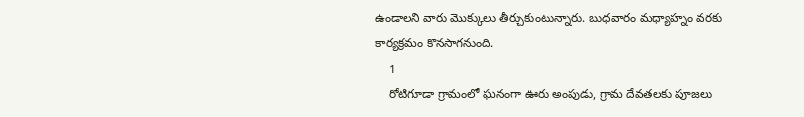ఉండాలని వారు మొక్కులు తీర్చుకుంటున్నారు. బుధవారం మధ్యాహ్నం వరకు కార్యక్రమం కొనసాగనుంది.
    1
    రోటిగూడా గ్రామంలో ఘనంగా ఊరు అంపుడు, గ్రామ దేవతలకు పూజలు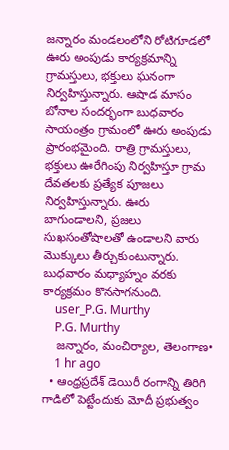జన్నారం మండలంలోని రోటిగూడలో ఊరు అంపుడు కార్యక్రమాన్ని గ్రామస్తులు, భక్తులు ఘనంగా నిర్వహిస్తున్నారు. ఆషాడ మాసం బోనాల సందర్భంగా బుధవారం సాయంత్రం గ్రామంలో ఊరు అంపుడు ప్రారంభమైంది. రాత్రి గ్రామస్తులు, భక్తులు ఊరేగింపు నిర్వహిస్తూ గ్రామ దేవతలకు ప్రత్యేక పూజలు నిర్వహిస్తున్నారు. ఊరు బాగుండాలని, ప్రజలు సుఖసంతోషాలతో ఉండాలని వారు మొక్కులు తీర్చుకుంటున్నారు. బుధవారం మధ్యాహ్నం వరకు కార్యక్రమం కొనసాగనుంది.
    user_P.G. Murthy
    P.G. Murthy
    జన్నారం, మంచిర్యాల, తెలంగాణ•
    1 hr ago
  • ఆంధ్రప్రదేశ్ డెయిరీ రంగాన్ని తిరిగి గాడిలో పెట్టేందుకు మోదీ ప్రభుత్వం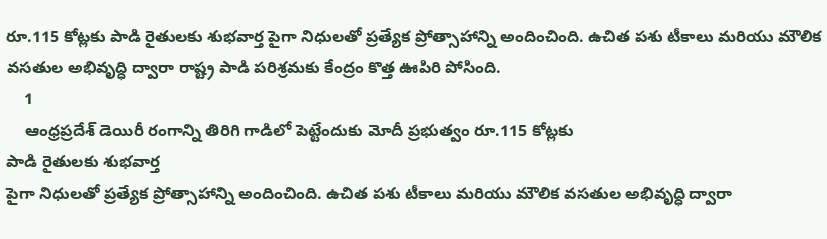రూ.115 కోట్లకు పాడి రైతులకు శుభవార్త పైగా నిధులతో ప్రత్యేక ప్రోత్సాహాన్ని అందించింది. ఉచిత పశు టీకాలు మరియు మౌలిక వసతుల అభివృద్ధి ద్వారా రాష్ట్ర పాడి పరిశ్రమకు కేంద్రం కొత్త ఊపిరి పోసింది.
    1
    ఆంధ్రప్రదేశ్ డెయిరీ రంగాన్ని తిరిగి గాడిలో పెట్టేందుకు మోదీ ప్రభుత్వం రూ.115 కోట్లకు
పాడి రైతులకు శుభవార్త
పైగా నిధులతో ప్రత్యేక ప్రోత్సాహాన్ని అందించింది. ఉచిత పశు టీకాలు మరియు మౌలిక వసతుల అభివృద్ధి ద్వారా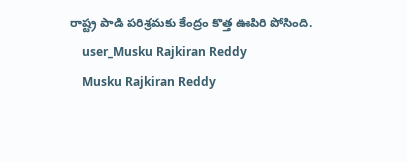రాష్ట్ర పాడి పరిశ్రమకు కేంద్రం కొత్త ఊపిరి పోసింది.
    user_Musku Rajkiran Reddy
    Musku Rajkiran Reddy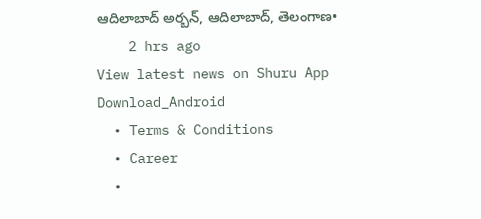ఆదిలాబాద్ అర్బన్, ఆదిలాబాద్, తెలంగాణ•
    2 hrs ago
View latest news on Shuru App
Download_Android
  • Terms & Conditions
  • Career
  •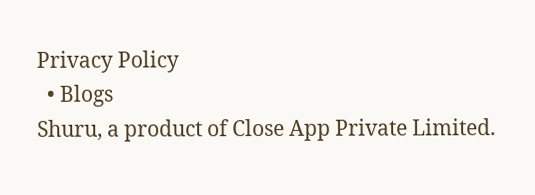Privacy Policy
  • Blogs
Shuru, a product of Close App Private Limited.